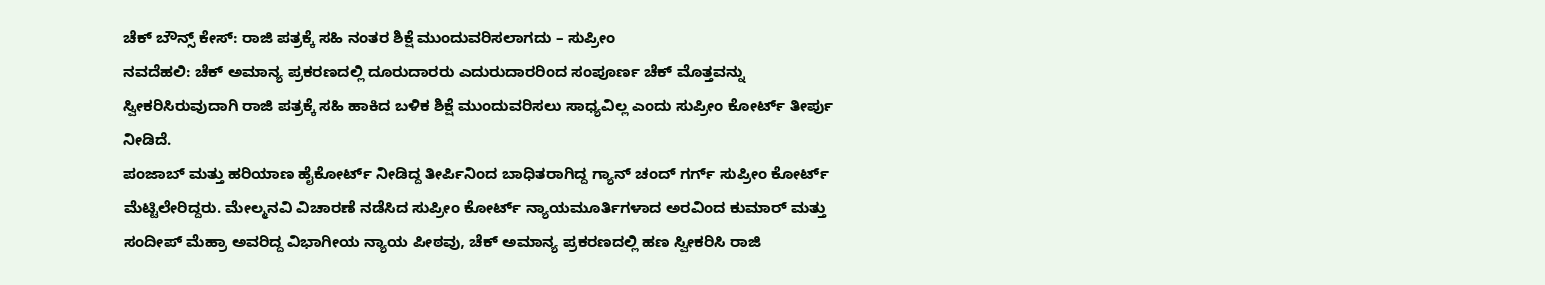ಚೆಕ್ ಬೌನ್ಸ್ ಕೇಸ್: ರಾಜಿ ಪತ್ರಕ್ಕೆ ಸಹಿ ನಂತರ ಶಿಕ್ಷೆ ಮುಂದುವರಿಸಲಾಗದು – ಸುಪ್ರೀಂ
ನವದೆಹಲಿ: ಚೆಕ್ ಅಮಾನ್ಯ ಪ್ರಕರಣದಲ್ಲಿ ದೂರುದಾರರು ಎದುರುದಾರರಿಂದ ಸಂಪೂರ್ಣ ಚೆಕ್ ಮೊತ್ತವನ್ನು ಸ್ವೀಕರಿಸಿರುವುದಾಗಿ ರಾಜಿ ಪತ್ರಕ್ಕೆ ಸಹಿ ಹಾಕಿದ ಬಳಿಕ ಶಿಕ್ಷೆ ಮುಂದುವರಿಸಲು ಸಾಧ್ಯವಿಲ್ಲ ಎಂದು ಸುಪ್ರೀಂ ಕೋರ್ಟ್ ತೀರ್ಪು ನೀಡಿದೆ.
ಪಂಜಾಬ್ ಮತ್ತು ಹರಿಯಾಣ ಹೈಕೋರ್ಟ್ ನೀಡಿದ್ದ ತೀರ್ಪಿನಿಂದ ಬಾಧಿತರಾಗಿದ್ದ ಗ್ಯಾನ್ ಚಂದ್ ಗರ್ಗ್ ಸುಪ್ರೀಂ ಕೋರ್ಟ್ ಮೆಟ್ಟಿಲೇರಿದ್ದರು. ಮೇಲ್ಮನವಿ ವಿಚಾರಣೆ ನಡೆಸಿದ ಸುಪ್ರೀಂ ಕೋರ್ಟ್ ನ್ಯಾಯಮೂರ್ತಿಗಳಾದ ಅರವಿಂದ ಕುಮಾರ್ ಮತ್ತು ಸಂದೀಪ್ ಮೆಹ್ರಾ ಅವರಿದ್ದ ವಿಭಾಗೀಯ ನ್ಯಾಯ ಪೀಠವು, ಚೆಕ್ ಅಮಾನ್ಯ ಪ್ರಕರಣದಲ್ಲಿ ಹಣ ಸ್ವೀಕರಿಸಿ ರಾಜಿ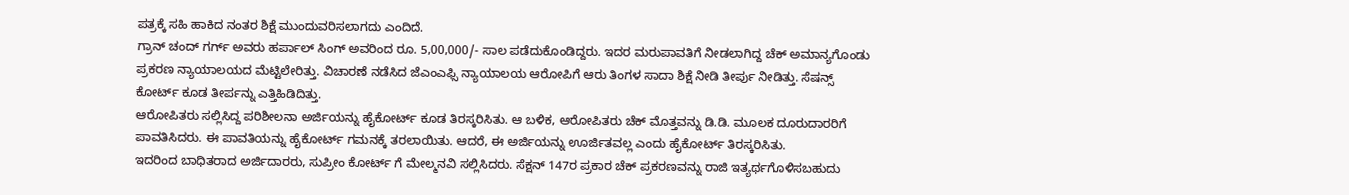ಪತ್ರಕ್ಕೆ ಸಹಿ ಹಾಕಿದ ನಂತರ ಶಿಕ್ಷೆ ಮುಂದುವರಿಸಲಾಗದು ಎಂದಿದೆ.
ಗ್ರಾನ್ ಚಂದ್ ಗರ್ಗ್ ಅವರು ಹರ್ಪಾಲ್ ಸಿಂಗ್ ಅವರಿಂದ ರೂ. 5,00,000/- ಸಾಲ ಪಡೆದುಕೊಂಡಿದ್ದರು. ಇದರ ಮರುಪಾವತಿಗೆ ನೀಡಲಾಗಿದ್ದ ಚೆಕ್ ಅಮಾನ್ಯಗೊಂಡು ಪ್ರಕರಣ ನ್ಯಾಯಾಲಯದ ಮೆಟ್ಟಿಲೇರಿತ್ತು. ವಿಚಾರಣೆ ನಡೆಸಿದ ಜೆಎಂಎಫ್ಸಿ ನ್ಯಾಯಾಲಯ ಆರೋಪಿಗೆ ಆರು ತಿಂಗಳ ಸಾದಾ ಶಿಕ್ಷೆ ನೀಡಿ ತೀರ್ಪು ನೀಡಿತ್ತು. ಸೆಷನ್ಸ್ ಕೋರ್ಟ್ ಕೂಡ ತೀರ್ಪನ್ನು ಎತ್ತಿಹಿಡಿದಿತ್ತು.
ಆರೋಪಿತರು ಸಲ್ಲಿಸಿದ್ದ ಪರಿಶೀಲನಾ ಅರ್ಜಿಯನ್ನು ಹೈಕೋರ್ಟ್ ಕೂಡ ತಿರಸ್ಕರಿಸಿತು. ಆ ಬಳಿಕ, ಆರೋಪಿತರು ಚೆಕ್ ಮೊತ್ತವನ್ನು ಡಿ.ಡಿ. ಮೂಲಕ ದೂರುದಾರರಿಗೆ ಪಾವತಿಸಿದರು. ಈ ಪಾವತಿಯನ್ನು ಹೈಕೋರ್ಟ್ ಗಮನಕ್ಕೆ ತರಲಾಯಿತು. ಆದರೆ, ಈ ಅರ್ಜಿಯನ್ನು ಊರ್ಜಿತವಲ್ಲ ಎಂದು ಹೈಕೋರ್ಟ್ ತಿರಸ್ಕರಿಸಿತು.
ಇದರಿಂದ ಬಾಧಿತರಾದ ಅರ್ಜಿದಾರರು, ಸುಪ್ರೀಂ ಕೋರ್ಟ್ ಗೆ ಮೇಲ್ಮನವಿ ಸಲ್ಲಿಸಿದರು. ಸೆಕ್ಷನ್ 147ರ ಪ್ರಕಾರ ಚೆಕ್ ಪ್ರಕರಣವನ್ನು ರಾಜಿ ಇತ್ಯರ್ಥಗೊಳಿಸಬಹುದು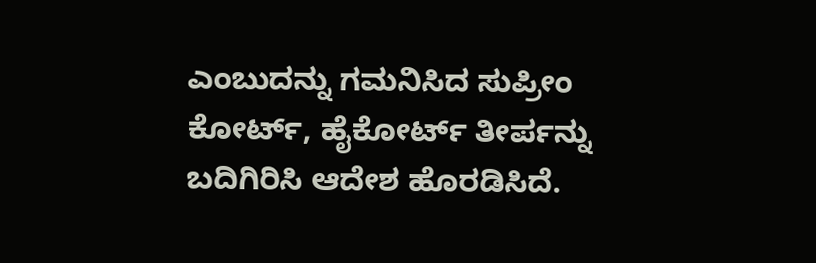ಎಂಬುದನ್ನು ಗಮನಿಸಿದ ಸುಪ್ರೀಂ ಕೋರ್ಟ್, ಹೈಕೋರ್ಟ್ ತೀರ್ಪನ್ನು ಬದಿಗಿರಿಸಿ ಆದೇಶ ಹೊರಡಿಸಿದೆ.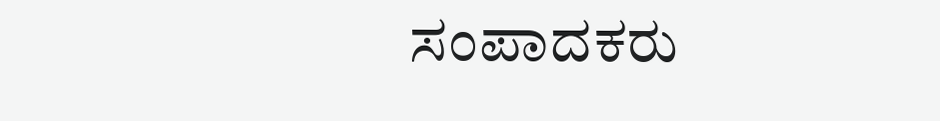ಸಂಪಾದಕರು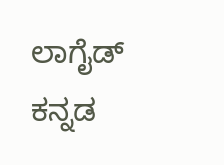ಲಾಗೈಡ್ ಕನ್ನಡ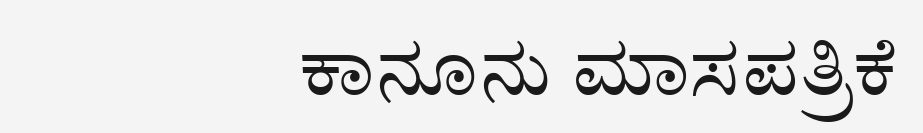ಕಾನೂನು ಮಾಸಪತ್ರಿಕೆ